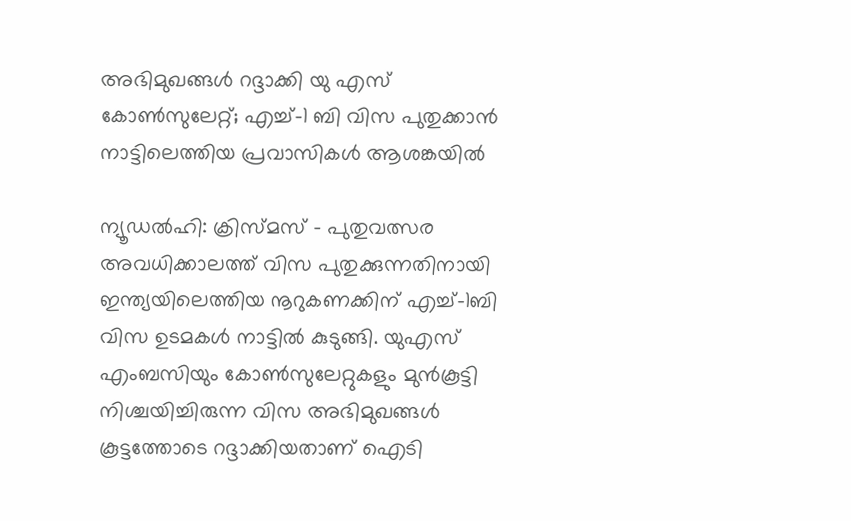അഭിമുഖങ്ങൾ റദ്ദാക്കി യു എസ് കോൺസുലേറ്റ്; എച്ച്-1 ബി വിസ പുതുക്കാൻ നാട്ടിലെത്തിയ പ്രവാസികൾ ആശങ്കയിൽ

ന്യൂഡൽഹി: ക്രിസ്മസ് - പുതുവത്സര അവധിക്കാലത്ത് വിസ പുതുക്കുന്നതിനായി ഇന്ത്യയിലെത്തിയ നൂറുകണക്കിന് എച്ച്-1ബി വിസ ഉടമകൾ നാട്ടിൽ കുടുങ്ങി. യുഎസ് എംബസിയും കോൺസുലേറ്റുകളും മുൻകൂട്ടി നിശ്ചയിച്ചിരുന്ന വിസ അഭിമുഖങ്ങൾ കൂട്ടത്തോടെ റദ്ദാക്കിയതാണ് ഐടി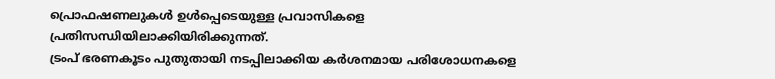പ്രൊഫഷണലുകൾ ഉൾപ്പെടെയുള്ള പ്രവാസികളെ പ്രതിസന്ധിയിലാക്കിയിരിക്കുന്നത്.
ട്രംപ് ഭരണകൂടം പുതുതായി നടപ്പിലാക്കിയ കർശനമായ പരിശോധനകളെ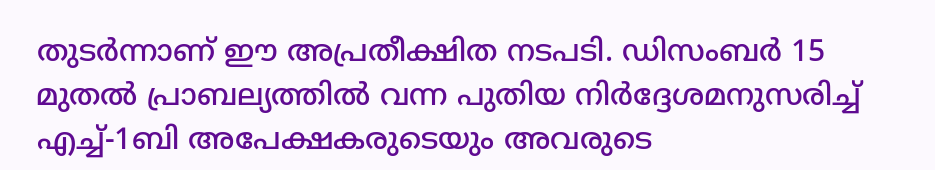തുടർന്നാണ് ഈ അപ്രതീക്ഷിത നടപടി. ഡിസംബർ 15 മുതൽ പ്രാബല്യത്തിൽ വന്ന പുതിയ നിർദ്ദേശമനുസരിച്ച് എച്ച്-1ബി അപേക്ഷകരുടെയും അവരുടെ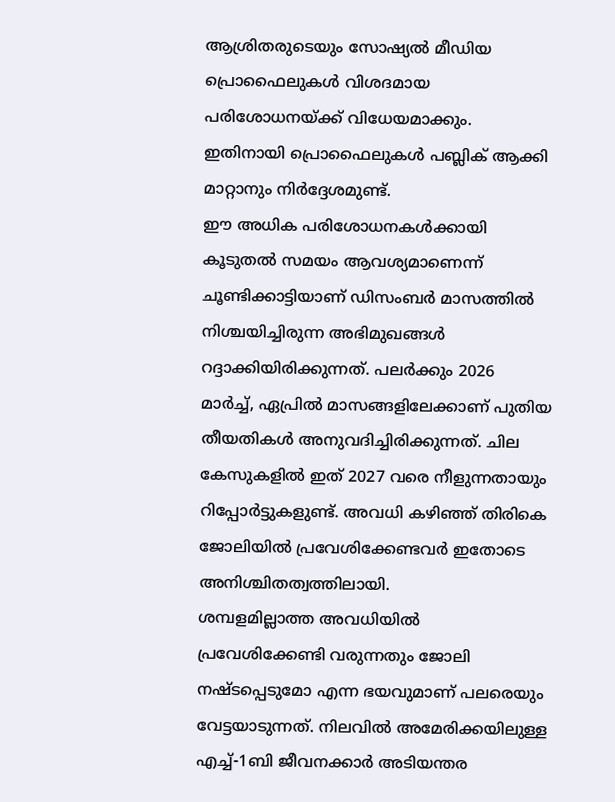ആശ്രിതരുടെയും സോഷ്യൽ മീഡിയ പ്രൊഫൈലുകൾ വിശദമായ പരിശോധനയ്ക്ക് വിധേയമാക്കും. ഇതിനായി പ്രൊഫൈലുകൾ പബ്ലിക് ആക്കി മാറ്റാനും നിർദ്ദേശമുണ്ട്.
ഈ അധിക പരിശോധനകൾക്കായി കൂടുതൽ സമയം ആവശ്യമാണെന്ന് ചൂണ്ടിക്കാട്ടിയാണ് ഡിസംബർ മാസത്തിൽ നിശ്ചയിച്ചിരുന്ന അഭിമുഖങ്ങൾ റദ്ദാക്കിയിരിക്കുന്നത്. പലർക്കും 2026 മാർച്ച്, ഏപ്രിൽ മാസങ്ങളിലേക്കാണ് പുതിയ തീയതികൾ അനുവദിച്ചിരിക്കുന്നത്. ചില കേസുകളിൽ ഇത് 2027 വരെ നീളുന്നതായും റിപ്പോർട്ടുകളുണ്ട്. അവധി കഴിഞ്ഞ് തിരികെ ജോലിയിൽ പ്രവേശിക്കേണ്ടവർ ഇതോടെ അനിശ്ചിതത്വത്തിലായി.
ശമ്പളമില്ലാത്ത അവധിയിൽ പ്രവേശിക്കേണ്ടി വരുന്നതും ജോലി നഷ്ടപ്പെടുമോ എന്ന ഭയവുമാണ് പലരെയും വേട്ടയാടുന്നത്. നിലവിൽ അമേരിക്കയിലുള്ള എച്ച്-1ബി ജീവനക്കാർ അടിയന്തര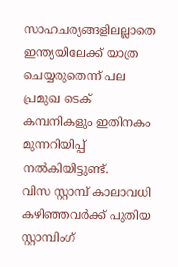സാഹചര്യങ്ങളിലല്ലാതെ ഇന്ത്യയിലേക്ക് യാത്ര ചെയ്യരുതെന്ന് പല പ്രമുഖ ടെക് കമ്പനികളും ഇതിനകം മുന്നറിയിപ്പ് നൽകിയിട്ടുണ്ട്.
വിസ സ്റ്റാമ്പ് കാലാവധി കഴിഞ്ഞവർക്ക് പുതിയ സ്റ്റാമ്പിംഗ്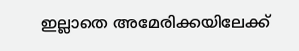ഇല്ലാതെ അമേരിക്കയിലേക്ക്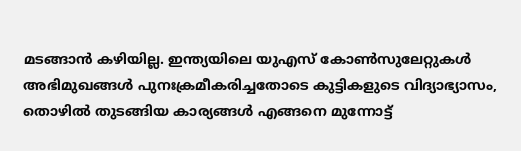മടങ്ങാൻ കഴിയില്ല. ഇന്ത്യയിലെ യുഎസ് കോൺസുലേറ്റുകൾ അഭിമുഖങ്ങൾ പുനഃക്രമീകരിച്ചതോടെ കുട്ടികളുടെ വിദ്യാഭ്യാസം, തൊഴിൽ തുടങ്ങിയ കാര്യങ്ങൾ എങ്ങനെ മുന്നോട്ട്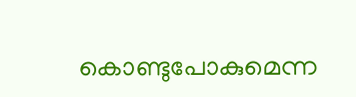കൊണ്ടുപോകുമെന്ന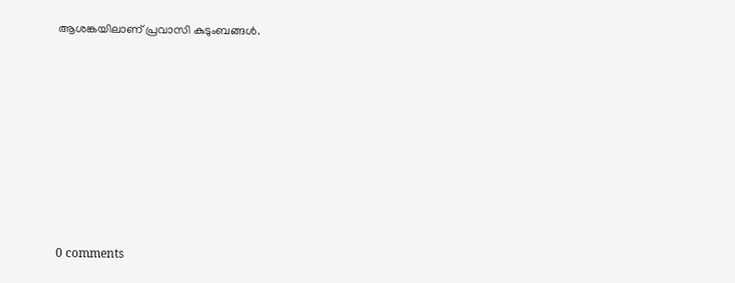ആശങ്കയിലാണ് പ്രവാസി കുടുംബങ്ങൾ.











0 comments